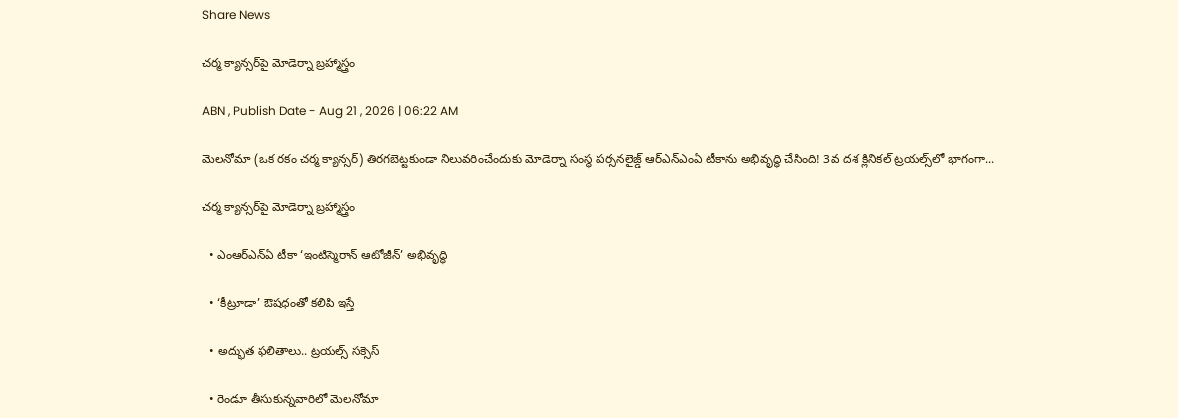Share News

చర్మ క్యాన్సర్‌పై మోడెర్నా బ్రహ్మాస్త్రం

ABN , Publish Date - Aug 21 , 2026 | 06:22 AM

మెలనోమా (ఒక రకం చర్మ క్యాన్సర్‌) తిరగబెట్టకుండా నిలువరించేందుకు మోడెర్నా సంస్థ పర్సనలైజ్డ్‌ ఆర్‌ఎన్‌ఎంఏ టీకాను అభివృద్ధి చేసింది! 3వ దశ క్లినికల్‌ ట్రయల్స్‌లో భాగంగా...

చర్మ క్యాన్సర్‌పై మోడెర్నా బ్రహ్మాస్త్రం

  • ఎంఆర్‌ఎన్‌ఏ టీకా ‘ఇంటిస్మెరాన్‌ ఆటోజీన్‌’ అభివృద్ధి

  • ‘కీట్రూడా’ ఔషధంతో కలిపి ఇస్తే

  • అద్భుత ఫలితాలు.. ట్రయల్స్‌ సక్సెస్‌

  • రెండూ తీసుకున్నవారిలో మెలనోమా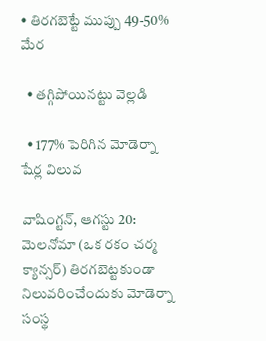• తిరగబెట్టే ముప్పు 49-50% మేర

  • తగ్గిపోయినట్టు వెల్లడి

  • 177% పెరిగిన మోడెర్నా షేర్ల విలువ

వాషింగ్టన్‌, ఆగస్టు 20: మెలనోమా (ఒక రకం చర్మ క్యాన్సర్‌) తిరగబెట్టకుండా నిలువరించేందుకు మోడెర్నా సంస్థ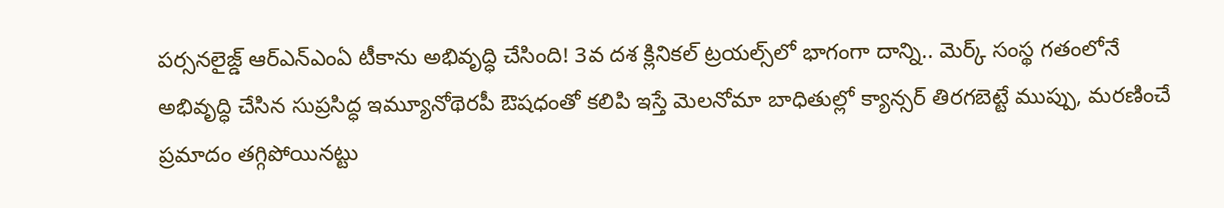పర్సనలైజ్డ్‌ ఆర్‌ఎన్‌ఎంఏ టీకాను అభివృద్ధి చేసింది! 3వ దశ క్లినికల్‌ ట్రయల్స్‌లో భాగంగా దాన్ని.. మెర్క్‌ సంస్థ గతంలోనే అభివృద్ధి చేసిన సుప్రసిద్ధ ఇమ్యూనోథెరపీ ఔషధంతో కలిపి ఇస్తే మెలనోమా బాధితుల్లో క్యాన్సర్‌ తిరగబెట్టే ముప్పు, మరణించే ప్రమాదం తగ్గిపోయినట్టు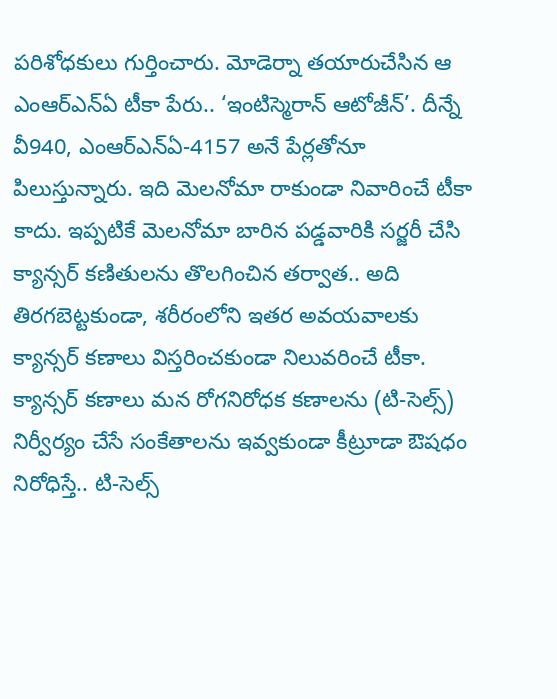పరిశోధకులు గుర్తించారు. మోడెర్నా తయారుచేసిన ఆ ఎంఆర్‌ఎన్‌ఏ టీకా పేరు.. ‘ఇంటిస్మెరాన్‌ ఆటోజీన్‌’. దీన్నే వీ940, ఎంఆర్‌ఎన్‌ఏ-4157 అనే పేర్లతోనూ పిలుస్తున్నారు. ఇది మెలనోమా రాకుండా నివారించే టీకా కాదు. ఇప్పటికే మెలనోమా బారిన పడ్డవారికి సర్జరీ చేసి క్యాన్సర్‌ కణితులను తొలగించిన తర్వాత.. అది తిరగబెట్టకుండా, శరీరంలోని ఇతర అవయవాలకు క్యాన్సర్‌ కణాలు విస్తరించకుండా నిలువరించే టీకా. క్యాన్సర్‌ కణాలు మన రోగనిరోధక కణాలను (టి-సెల్స్‌) నిర్వీర్యం చేసే సంకేతాలను ఇవ్వకుండా కీట్రూడా ఔషధం నిరోధిస్తే.. టి-సెల్స్‌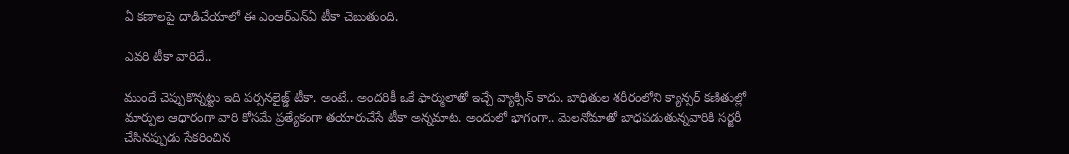ఏ కణాలపై దాడిచేయాలో ఈ ఎంఆర్‌ఎన్‌ఏ టీకా చెబుతుంది.

ఎవరి టీకా వారిదే..

ముందే చెప్పుకొన్నట్టు ఇది పర్సనలైజ్డ్‌ టీకా. అంటే.. అందరికీ ఒకే ఫార్ములాతో ఇచ్చే వ్యాక్సిన్‌ కాదు. బాధితుల శరీరంలోని క్యాన్సర్‌ కణితుల్లో మార్పుల ఆధారంగా వారి కోసమే ప్రత్యేకంగా తయారుచేసే టీకా అన్నమాట. అందులో భాగంగా.. మెలనోమాతో బాధపడుతున్నవారికి సర్జరీ చేసినప్పుడు సేకరించిన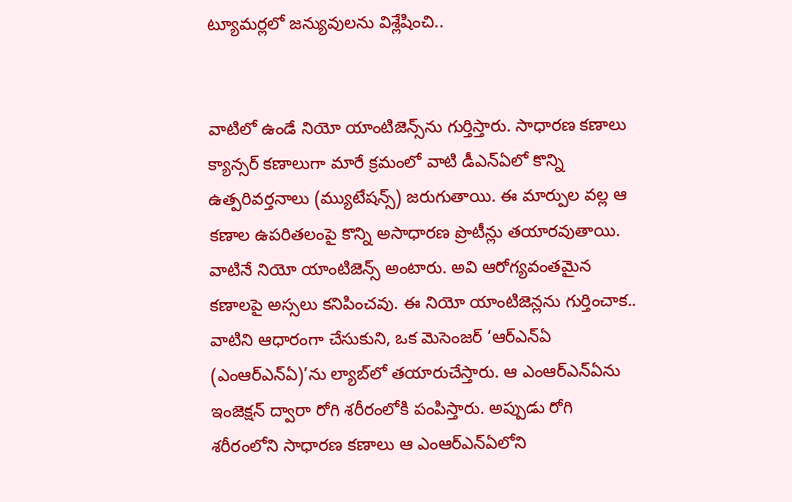ట్యూమర్లలో జన్యువులను విశ్లేషించి..


వాటిలో ఉండే నియో యాంటిజెన్స్‌ను గుర్తిస్తారు. సాధారణ కణాలు క్యాన్సర్‌ కణాలుగా మారే క్రమంలో వాటి డీఎన్‌ఏలో కొన్ని ఉత్పరివర్తనాలు (మ్యుటేషన్స్‌) జరుగుతాయి. ఈ మార్పుల వల్ల ఆ కణాల ఉపరితలంపై కొన్ని అసాధారణ ప్రొటీన్లు తయారవుతాయి. వాటినే నియో యాంటిజెన్స్‌ అంటారు. అవి ఆరోగ్యవంతమైన కణాలపై అస్సలు కనిపించవు. ఈ నియో యాంటిజెన్లను గుర్తించాక.. వాటిని ఆధారంగా చేసుకుని, ఒక మెసెంజర్‌ ‘ఆర్‌ఎన్‌ఏ (ఎంఆర్‌ఎన్‌ఏ)’ను ల్యాబ్‌లో తయారుచేస్తారు. ఆ ఎంఆర్‌ఎన్‌ఏను ఇంజెక్షన్‌ ద్వారా రోగి శరీరంలోకి పంపిస్తారు. అప్పుడు రోగి శరీరంలోని సాధారణ కణాలు ఆ ఎంఆర్‌ఎన్‌ఏలోని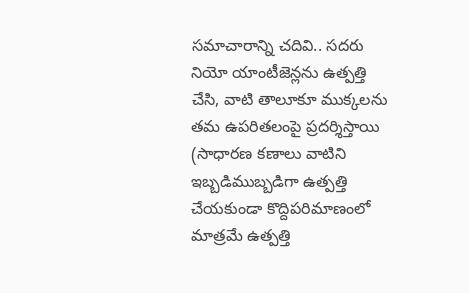సమాచారాన్ని చదివి.. సదరు నియో యాంటీజెన్లను ఉత్పత్తి చేసి, వాటి తాలూకూ ముక్కలను తమ ఉపరితలంపై ప్రదర్శిస్తాయి (సాధారణ కణాలు వాటిని ఇబ్బడిముబ్బడిగా ఉత్పత్తి చేయకుండా కొద్దిపరిమాణంలో మాత్రమే ఉత్పత్తి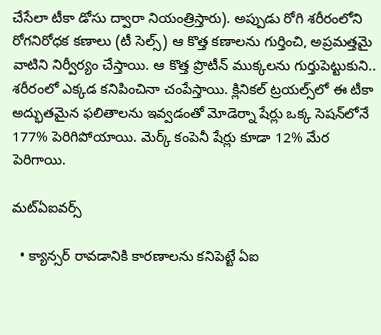చేసేలా టీకా డోసు ద్వారా నియంత్రిస్తారు). అప్పుడు రోగి శరీరంలోని రోగనిరోధక కణాలు (టీ సెల్స్‌) ఆ కొత్త కణాలను గుర్తించి, అప్రమత్తమై వాటిని నిర్వీర్యం చేస్తాయి. ఆ కొత్త ప్రొటీన్‌ ముక్కలను గుర్తుపెట్టుకుని.. శరీరంలో ఎక్కడ కనిపించినా చంపేస్తాయి. క్లినికల్‌ ట్రయల్స్‌లో ఈ టీకా అద్భుతమైన ఫలితాలను ఇవ్వడంతో మోడెర్నా షేర్లు ఒక్క సెషన్‌లోనే 177% పెరిగిపోయాయి. మెర్క్‌ కంపెనీ షేర్లు కూడా 12% మేర పెరిగాయి.

మట్‌ఏఐవర్స్‌

  • క్యాన్సర్‌ రావడానికి కారణాలను కనిపెట్టే ఏఐ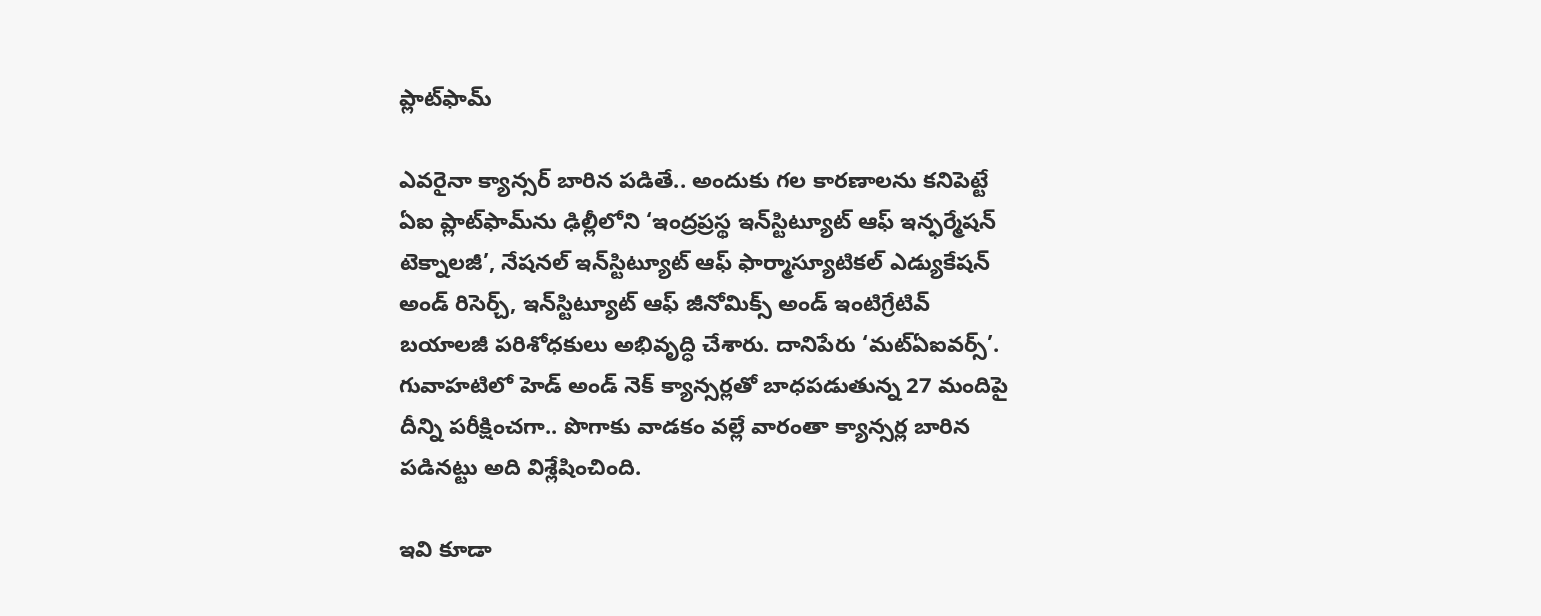ప్లాట్‌ఫామ్‌

ఎవరైనా క్యాన్సర్‌ బారిన పడితే.. అందుకు గల కారణాలను కనిపెట్టే ఏఐ ప్లాట్‌ఫామ్‌ను ఢిల్లీలోని ‘ఇంద్రప్రస్థ ఇన్‌స్టిట్యూట్‌ ఆఫ్‌ ఇన్ఫర్మేషన్‌ టెక్నాలజీ’, నేషనల్‌ ఇన్‌స్టిట్యూట్‌ ఆఫ్‌ ఫార్మాస్యూటికల్‌ ఎడ్యుకేషన్‌ అండ్‌ రిసెర్చ్‌, ఇన్‌స్టిట్యూట్‌ ఆఫ్‌ జీనోమిక్స్‌ అండ్‌ ఇంటిగ్రేటివ్‌ బయాలజీ పరిశోధకులు అభివృద్ధి చేశారు. దానిపేరు ‘మట్‌ఏఐవర్స్‌’. గువాహటిలో హెడ్‌ అండ్‌ నెక్‌ క్యాన్సర్లతో బాధపడుతున్న 27 మందిపై దీన్ని పరీక్షించగా.. పొగాకు వాడకం వల్లే వారంతా క్యాన్సర్ల బారిన పడినట్టు అది విశ్లేషించింది.

ఇవి కూడా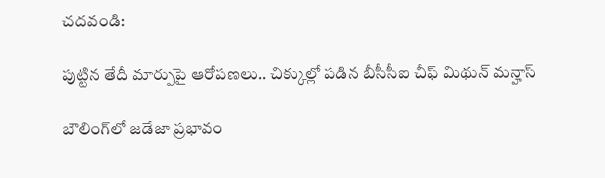చదవండి:

పుట్టిన తేదీ మార్పుపై ఆరోపణలు.. చిక్కుల్లో పడిన బీసీసీఐ చీఫ్ మిథున్ మన్హాస్

బౌలింగ్‌లో జడేజా ప్రభావం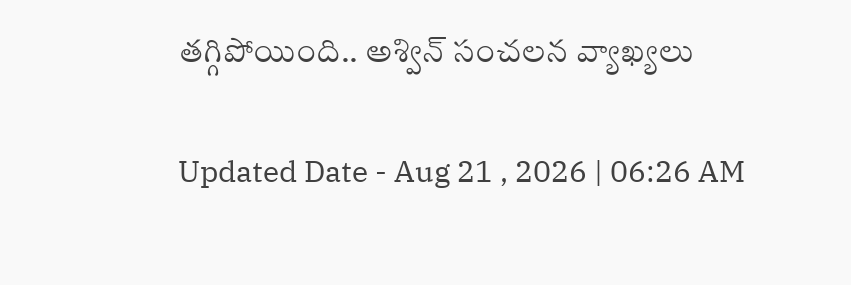తగ్గిపోయింది.. అశ్విన్ సంచలన వ్యాఖ్యలు

Updated Date - Aug 21 , 2026 | 06:26 AM